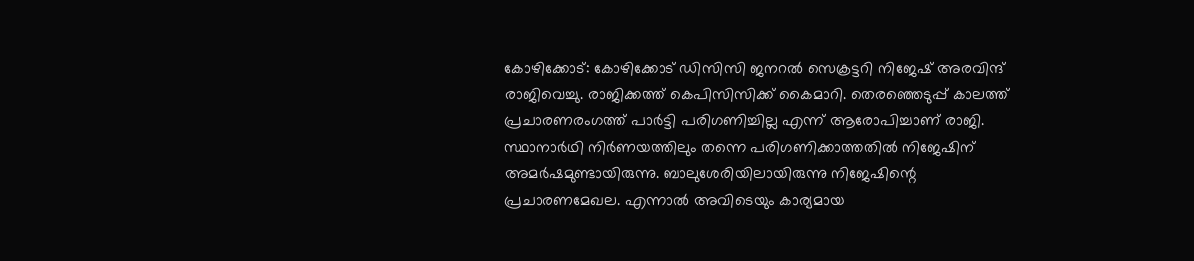കോഴിക്കോട്: കോഴിക്കോട് ഡിസിസി ജനറൽ സെക്രട്ടറി നിജേഷ് അരവിന്ദ് രാജിവെച്ചു. രാജിക്കത്ത് കെപിസിസിക്ക് കൈമാറി. തെരഞ്ഞെടുപ്പ് കാലത്ത് പ്രചാരണരംഗത്ത് പാർട്ടി പരിഗണിച്ചില്ല എന്ന് ആരോപിച്ചാണ് രാജി. സ്ഥാനാർഥി നിർണയത്തിലും തന്നെ പരിഗണിക്കാത്തതിൽ നിജേഷിന് അമർഷമുണ്ടായിരുന്നു. ബാലുശേരിയിലായിരുന്നു നിജേഷിന്റെ പ്രചാരണമേഖല. എന്നാൽ അവിടെയും കാര്യമായ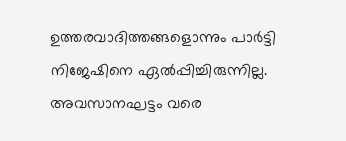ഉത്തരവാദിത്തങ്ങളൊന്നും പാർട്ടി നിജേഷിനെ ഏൽപ്പിച്ചിരുന്നില്ല. അവസാനഘട്ടം വരെ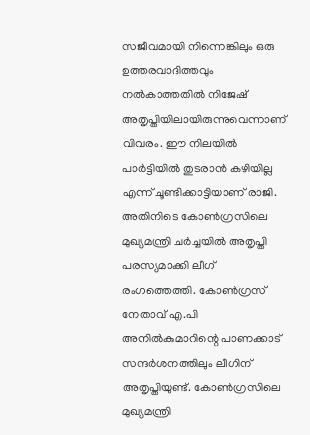സജീവമായി നിന്നെങ്കിലും ഒരു ഉത്തരവാദിത്തവും നൽകാത്തതിൽ നിജേഷ് അതൃപ്തിയിലായിരുന്നുവെന്നാണ് വിവരം. ഈ നിലയിൽ പാർട്ടിയിൽ തുടരാൻ കഴിയില്ല എന്ന് ചൂണ്ടിക്കാട്ടിയാണ് രാജി. അതിനിടെ കോൺഗ്രസിലെ മുഖ്യമന്ത്രി ചർച്ചയിൽ അതൃപ്തി പരസ്യമാക്കി ലീഗ് രംഗത്തെത്തി. കോൺഗ്രസ് നേതാവ് എ.പി അനിൽകുമാറിന്റെ പാണക്കാട് സന്ദർശനത്തിലും ലീഗിന് അതൃപ്തിയുണ്ട്. കോൺഗ്രസിലെ മുഖ്യമന്ത്രി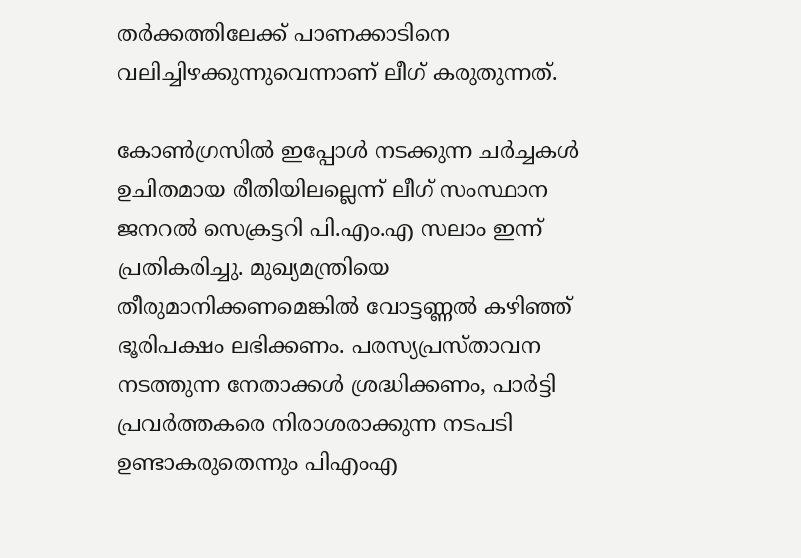തർക്കത്തിലേക്ക് പാണക്കാടിനെ വലിച്ചിഴക്കുന്നുവെന്നാണ് ലീഗ് കരുതുന്നത്.

കോൺഗ്രസിൽ ഇപ്പോൾ നടക്കുന്ന ചർച്ചകൾ ഉചിതമായ രീതിയിലല്ലെന്ന് ലീഗ് സംസ്ഥാന ജനറൽ സെക്രട്ടറി പി.എം.എ സലാം ഇന്ന് പ്രതികരിച്ചു. മുഖ്യമന്ത്രിയെ തീരുമാനിക്കണമെങ്കിൽ വോട്ടണ്ണൽ കഴിഞ്ഞ് ഭൂരിപക്ഷം ലഭിക്കണം. പരസ്യപ്രസ്താവന നടത്തുന്ന നേതാക്കൾ ശ്രദ്ധിക്കണം, പാർട്ടി പ്രവർത്തകരെ നിരാശരാക്കുന്ന നടപടി ഉണ്ടാകരുതെന്നും പിഎംഎ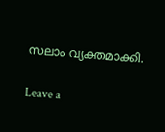സലാം വ്യക്തമാക്കി.

Leave a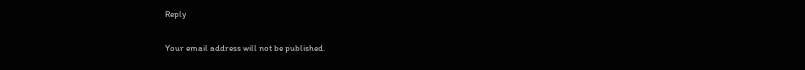Reply

Your email address will not be published.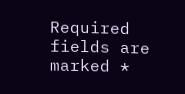Required fields are marked *